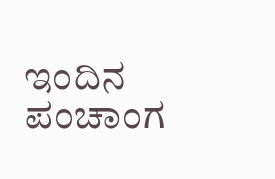ಇಂದಿನ ಪಂಚಾಂಗ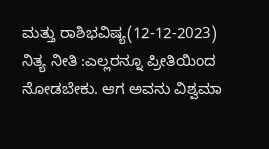ಮತ್ತು ರಾಶಿಭವಿಷ್ಯ(12-12-2023)
ನಿತ್ಯ ನೀತಿ :ಎಲ್ಲರನ್ನೂ ಪ್ರೀತಿಯಿಂದ ನೋಡಬೇಕು. ಆಗ ಅವನು ವಿಶ್ವಮಾ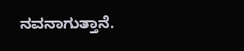ನವನಾಗುತ್ತಾನೆ.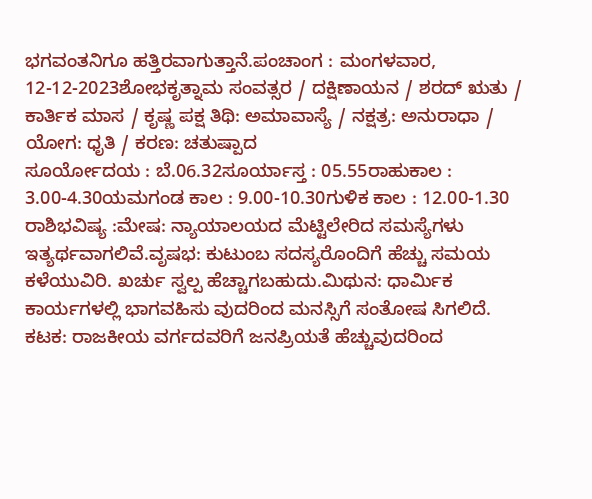ಭಗವಂತನಿಗೂ ಹತ್ತಿರವಾಗುತ್ತಾನೆ.ಪಂಚಾಂಗ : ಮಂಗಳವಾರ, 12-12-2023ಶೋಭಕೃತ್ನಾಮ ಸಂವತ್ಸರ / ದಕ್ಷಿಣಾಯನ / ಶರದ್ ಋತು / ಕಾರ್ತಿಕ ಮಾಸ / ಕೃಷ್ಣ ಪಕ್ಷ ತಿಥಿ: ಅಮಾವಾಸ್ಯೆ / ನಕ್ಷತ್ರ: ಅನುರಾಧಾ / ಯೋಗ: ಧೃತಿ / ಕರಣ: ಚತುಷ್ಪಾದ
ಸೂರ್ಯೋದಯ : ಬೆ.06.32ಸೂರ್ಯಾಸ್ತ : 05.55ರಾಹುಕಾಲ : 3.00-4.30ಯಮಗಂಡ ಕಾಲ : 9.00-10.30ಗುಳಿಕ ಕಾಲ : 12.00-1.30
ರಾಶಿಭವಿಷ್ಯ :ಮೇಷ: ನ್ಯಾಯಾಲಯದ ಮೆಟ್ಟಿಲೇರಿದ ಸಮಸ್ಯೆಗಳು ಇತ್ಯರ್ಥವಾಗಲಿವೆ.ವೃಷಭ: ಕುಟುಂಬ ಸದಸ್ಯರೊಂದಿಗೆ ಹೆಚ್ಚು ಸಮಯ ಕಳೆಯುವಿರಿ. ಖರ್ಚು ಸ್ವಲ್ಪ ಹೆಚ್ಚಾಗಬಹುದು.ಮಿಥುನ: ಧಾರ್ಮಿಕ ಕಾರ್ಯಗಳಲ್ಲಿ ಭಾಗವಹಿಸು ವುದರಿಂದ ಮನಸ್ಸಿಗೆ ಸಂತೋಷ ಸಿಗಲಿದೆ.
ಕಟಕ: ರಾಜಕೀಯ ವರ್ಗದವರಿಗೆ ಜನಪ್ರಿಯತೆ ಹೆಚ್ಚುವುದರಿಂದ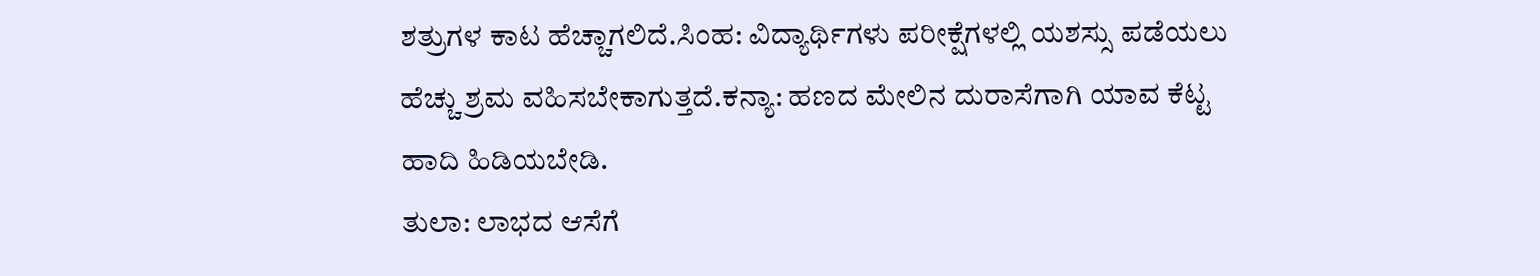ಶತ್ರುಗಳ ಕಾಟ ಹೆಚ್ಚಾಗಲಿದೆ.ಸಿಂಹ: ವಿದ್ಯಾರ್ಥಿಗಳು ಪರೀಕ್ಷೆಗಳಲ್ಲಿ ಯಶಸ್ಸು ಪಡೆಯಲು ಹೆಚ್ಚು ಶ್ರಮ ವಹಿಸಬೇಕಾಗುತ್ತದೆ.ಕನ್ಯಾ: ಹಣದ ಮೇಲಿನ ದುರಾಸೆಗಾಗಿ ಯಾವ ಕೆಟ್ಟ ಹಾದಿ ಹಿಡಿಯಬೇಡಿ.
ತುಲಾ: ಲಾಭದ ಆಸೆಗೆ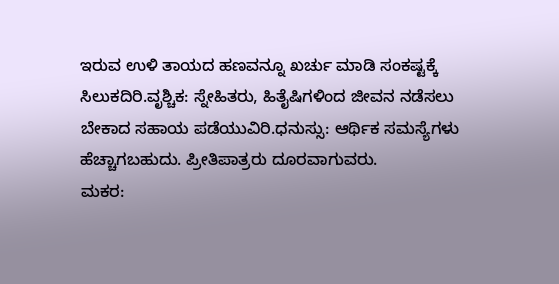ಇರುವ ಉಳಿ ತಾಯದ ಹಣವನ್ನೂ ಖರ್ಚು ಮಾಡಿ ಸಂಕಷ್ಟಕ್ಕೆ ಸಿಲುಕದಿರಿ.ವೃಶ್ಚಿಕ: ಸ್ನೇಹಿತರು, ಹಿತೈಷಿಗಳಿಂದ ಜೀವನ ನಡೆಸಲು ಬೇಕಾದ ಸಹಾಯ ಪಡೆಯುವಿರಿ.ಧನುಸ್ಸು: ಆರ್ಥಿಕ ಸಮಸ್ಯೆಗಳು ಹೆಚ್ಚಾಗಬಹುದು. ಪ್ರೀತಿಪಾತ್ರರು ದೂರವಾಗುವರು.
ಮಕರ: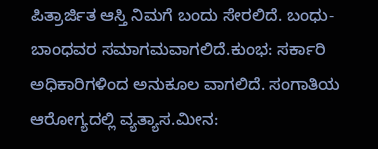ಪಿತ್ರಾರ್ಜಿತ ಆಸ್ತಿ ನಿಮಗೆ ಬಂದು ಸೇರಲಿದೆ. ಬಂಧು-ಬಾಂಧವರ ಸಮಾಗಮವಾಗಲಿದೆ.ಕುಂಭ: ಸರ್ಕಾರಿ ಅಧಿಕಾರಿಗಳಿಂದ ಅನುಕೂಲ ವಾಗಲಿದೆ. ಸಂಗಾತಿಯ ಆರೋಗ್ಯದಲ್ಲಿ ವ್ಯತ್ಯಾಸ.ಮೀನ: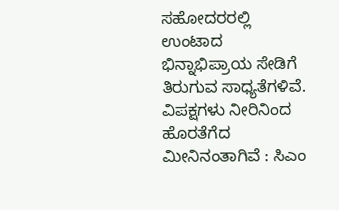ಸಹೋದರರಲ್ಲಿ ಉಂಟಾದ ಭಿನ್ನಾಭಿಪ್ರಾಯ ಸೇಡಿಗೆ ತಿರುಗುವ ಸಾಧ್ಯತೆಗಳಿವೆ.
ವಿಪಕ್ಷಗಳು ನೀರಿನಿಂದ ಹೊರತೆಗೆದ ಮೀನಿನಂತಾಗಿವೆ : ಸಿಎಂ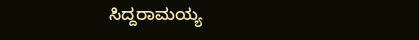ಸಿದ್ದರಾಮಯ್ಯ